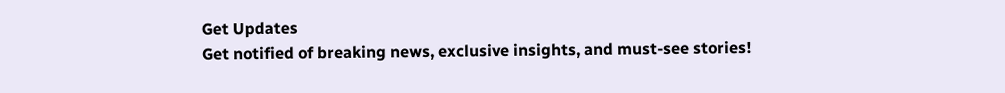Get Updates
Get notified of breaking news, exclusive insights, and must-see stories!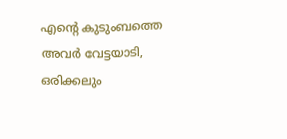എന്റെ കുടുംബത്തെ അവര്‍ വേട്ടയാടി, ഒരിക്കലും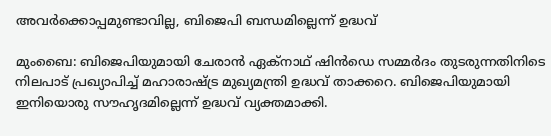അവര്‍ക്കൊപ്പമുണ്ടാവില്ല, ബിജെപി ബന്ധമില്ലെന്ന് ഉദ്ധവ്

മുംബൈ: ബിജെപിയുമായി ചേരാന്‍ ഏക്‌നാഥ് ഷിന്‍ഡെ സമ്മര്‍ദം തുടരുന്നതിനിടെ നിലപാട് പ്രഖ്യാപിച്ച് മഹാരാഷ്ട്ര മുഖ്യമന്ത്രി ഉദ്ധവ് താക്കറെ. ബിജെപിയുമായി ഇനിയൊരു സൗഹൃദമില്ലെന്ന് ഉദ്ധവ് വ്യക്തമാക്കി.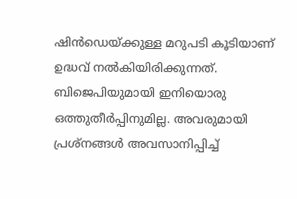ഷിന്‍ഡെയ്ക്കുള്ള മറുപടി കൂടിയാണ് ഉദ്ധവ് നല്‍കിയിരിക്കുന്നത്. ബിജെപിയുമായി ഇനിയൊരു ഒത്തുതീര്‍പ്പിനുമില്ല. അവരുമായി പ്രശ്‌നങ്ങള്‍ അവസാനിപ്പിച്ച്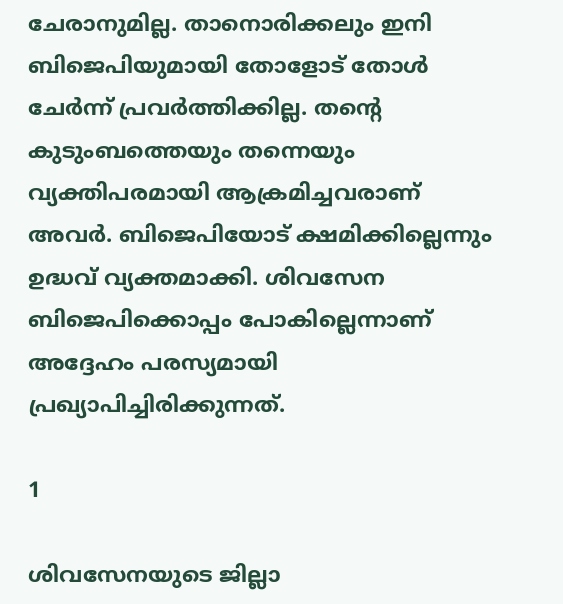ചേരാനുമില്ല. താനൊരിക്കലും ഇനി ബിജെപിയുമായി തോളോട് തോള്‍ ചേര്‍ന്ന് പ്രവര്‍ത്തിക്കില്ല. തന്റെ കുടുംബത്തെയും തന്നെയും വ്യക്തിപരമായി ആക്രമിച്ചവരാണ് അവര്‍. ബിജെപിയോട് ക്ഷമിക്കില്ലെന്നും ഉദ്ധവ് വ്യക്തമാക്കി. ശിവസേന ബിജെപിക്കൊപ്പം പോകില്ലെന്നാണ് അദ്ദേഹം പരസ്യമായി പ്രഖ്യാപിച്ചിരിക്കുന്നത്.

1

ശിവസേനയുടെ ജില്ലാ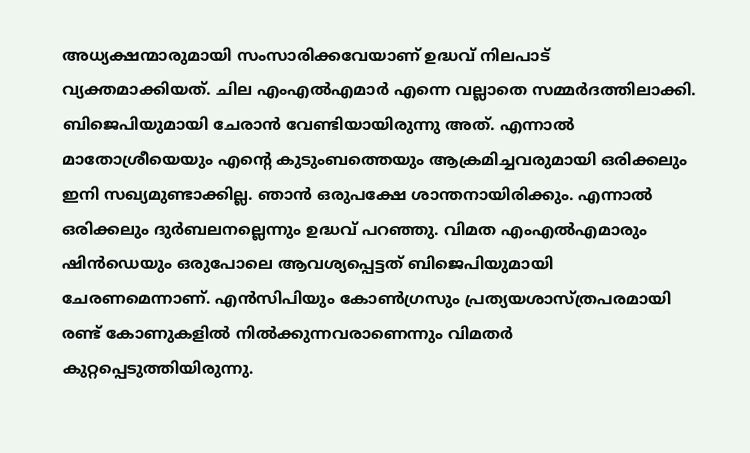അധ്യക്ഷന്മാരുമായി സംസാരിക്കവേയാണ് ഉദ്ധവ് നിലപാട് വ്യക്തമാക്കിയത്. ചില എംഎല്‍എമാര്‍ എന്നെ വല്ലാതെ സമ്മര്‍ദത്തിലാക്കി. ബിജെപിയുമായി ചേരാന്‍ വേണ്ടിയായിരുന്നു അത്. എന്നാല്‍ മാതോശ്രീയെയും എന്റെ കുടുംബത്തെയും ആക്രമിച്ചവരുമായി ഒരിക്കലും ഇനി സഖ്യമുണ്ടാക്കില്ല. ഞാന്‍ ഒരുപക്ഷേ ശാന്തനായിരിക്കും. എന്നാല്‍ ഒരിക്കലും ദുര്‍ബലനല്ലെന്നും ഉദ്ധവ് പറഞ്ഞു. വിമത എംഎല്‍എമാരും ഷിന്‍ഡെയും ഒരുപോലെ ആവശ്യപ്പെട്ടത് ബിജെപിയുമായി ചേരണമെന്നാണ്. എന്‍സിപിയും കോണ്‍ഗ്രസും പ്രത്യയശാസ്ത്രപരമായി രണ്ട് കോണുകളില്‍ നില്‍ക്കുന്നവരാണെന്നും വിമതര്‍ കുറ്റപ്പെടുത്തിയിരുന്നു.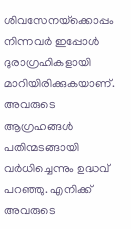ശിവസേനയ്‌ക്കൊപ്പം നിന്നവര്‍ ഇപ്പോള്‍ ദുരാഗ്രഹികളായി മാറിയിരിക്കുകയാണ്. അവരുടെ ആഗ്രഹങ്ങള്‍ പതിന്മടങ്ങായി വര്‍ധിച്ചെന്നും ഉദ്ധവ് പറഞ്ഞു. എനിക്ക് അവരുടെ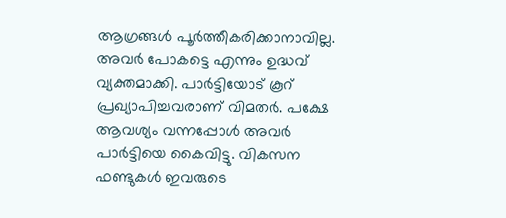ആഗ്രങ്ങള്‍ പൂര്‍ത്തീകരിക്കാനാവില്ല. അവര്‍ പോകട്ടെ എന്നും ഉദ്ധവ് വ്യക്തമാക്കി. പാര്‍ട്ടിയോട് കൂറ് പ്രഖ്യാപിച്ചവരാണ് വിമതര്‍. പക്ഷേ ആവശ്യം വന്നപ്പോള്‍ അവര്‍ പാര്‍ട്ടിയെ കൈവിട്ടു. വികസന ഫണ്ടുകള്‍ ഇവരുടെ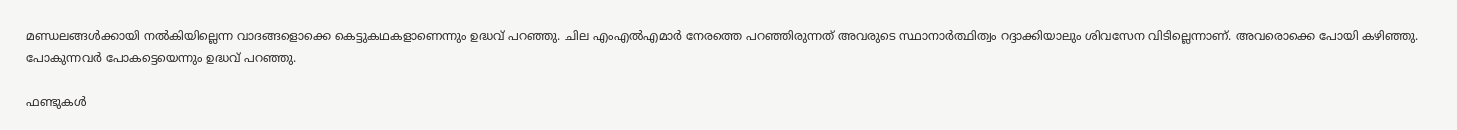മണ്ഡലങ്ങള്‍ക്കായി നല്‍കിയില്ലെന്ന വാദങ്ങളൊക്കെ കെട്ടുകഥകളാണെന്നും ഉദ്ധവ് പറഞ്ഞു. ചില എംഎല്‍എമാര്‍ നേരത്തെ പറഞ്ഞിരുന്നത് അവരുടെ സ്ഥാനാര്‍ത്ഥിത്വം റദ്ദാക്കിയാലും ശിവസേന വിടില്ലെന്നാണ്. അവരൊക്കെ പോയി കഴിഞ്ഞു. പോകുന്നവര്‍ പോകട്ടെയെന്നും ഉദ്ധവ് പറഞ്ഞു.

ഫണ്ടുകള്‍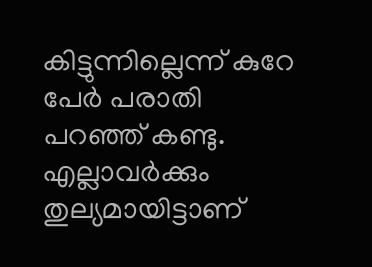കിട്ടുന്നില്ലെന്ന് കുറേ പേര്‍ പരാതി പറഞ്ഞ് കണ്ടു. എല്ലാവര്‍ക്കും തുല്യമായിട്ടാണ്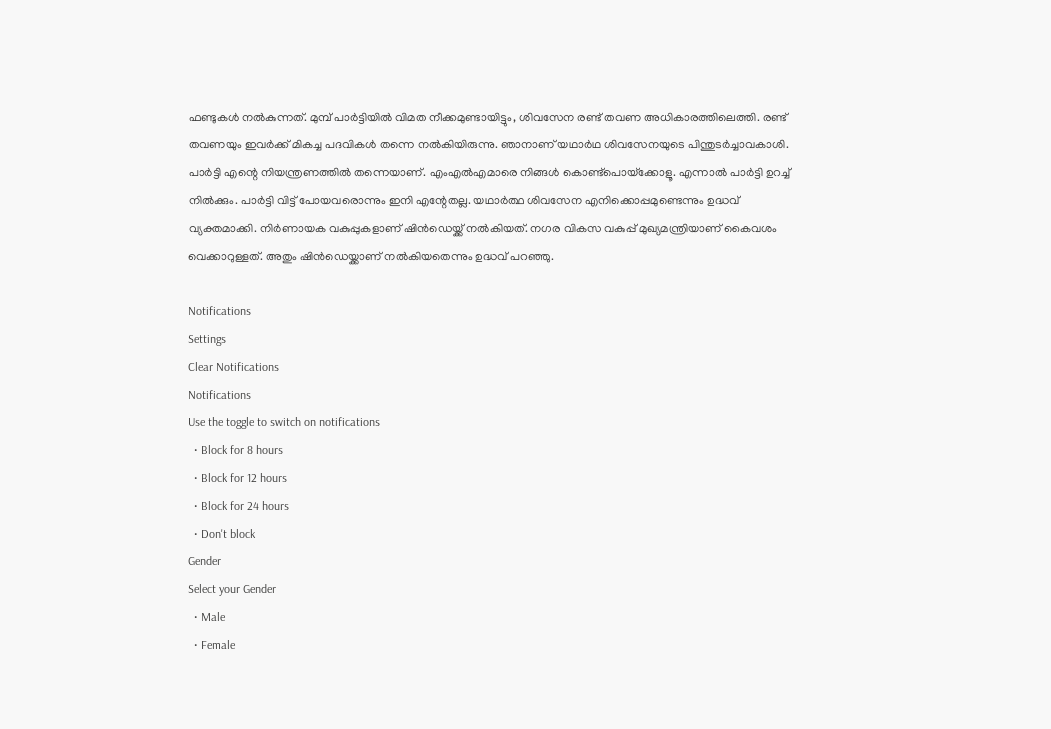ഫണ്ടുകള്‍ നല്‍കുന്നത്. മുമ്പ് പാര്‍ട്ടിയില്‍ വിമത നീക്കമുണ്ടായിട്ടും, ശിവസേന രണ്ട് തവണ അധികാരത്തിലെത്തി. രണ്ട് തവണയും ഇവര്‍ക്ക് മികച്ച പദവികള്‍ തന്നെ നല്‍കിയിരുന്നു. ഞാനാണ് യഥാര്‍ഥ ശിവസേനയുടെ പിന്തുടര്‍ച്ചാവകാശി. പാര്‍ട്ടി എന്റെ നിയന്ത്രണത്തില്‍ തന്നെയാണ്. എംഎല്‍എമാരെ നിങ്ങള്‍ കൊണ്ട്‌പൊയ്‌ക്കോളൂ. എന്നാല്‍ പാര്‍ട്ടി ഉറച്ച് നില്‍ക്കും. പാര്‍ട്ടി വിട്ട് പോയവരൊന്നും ഇനി എന്റേതല്ല. യഥാര്‍ത്ഥ ശിവസേന എനിക്കൊപ്പമുണ്ടെന്നും ഉദ്ധവ് വ്യക്തമാക്കി. നിര്‍ണായക വകുപ്പുകളാണ് ഷിന്‍ഡെയ്ക്ക് നല്‍കിയത്. നഗര വികസ വകുപ്പ് മുഖ്യമന്ത്രിയാണ് കൈവശം വെക്കാറുള്ളത്. അതും ഷിന്‍ഡെയ്ക്കാണ് നല്‍കിയതെന്നും ഉദ്ധവ് പറഞ്ഞു.

Notifications
Settings
Clear Notifications
Notifications
Use the toggle to switch on notifications
  • Block for 8 hours
  • Block for 12 hours
  • Block for 24 hours
  • Don't block
Gender
Select your Gender
  • Male
  • Female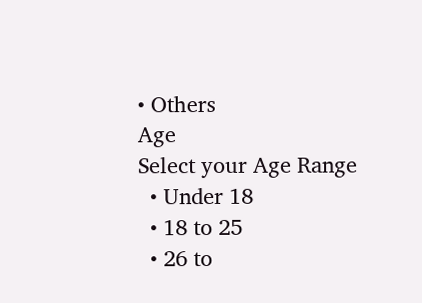• Others
Age
Select your Age Range
  • Under 18
  • 18 to 25
  • 26 to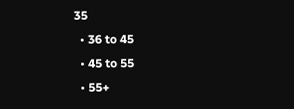35
  • 36 to 45
  • 45 to 55
  • 55+